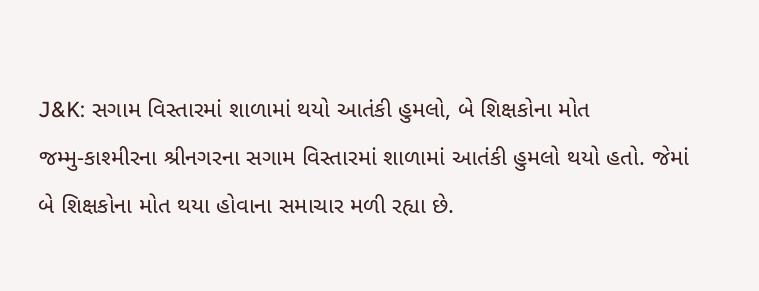J&K: સગામ વિસ્તારમાં શાળામાં થયો આતંકી હુમલો, બે શિક્ષકોના મોત
જમ્મુ-કાશ્મીરના શ્રીનગરના સગામ વિસ્તારમાં શાળામાં આતંકી હુમલો થયો હતો. જેમાં બે શિક્ષકોના મોત થયા હોવાના સમાચાર મળી રહ્યા છે.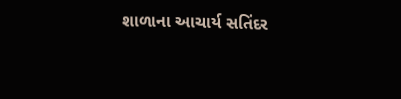શાળાના આચાર્ય સતિંદર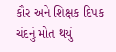કૌર અને શિક્ષક દિપક ચંદનું મોત થયું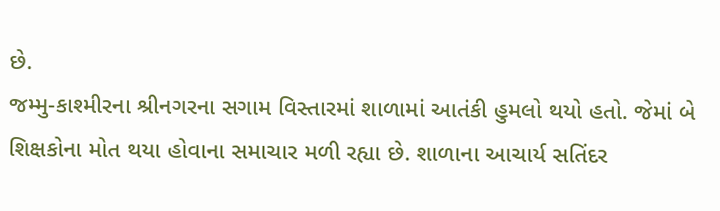છે.
જમ્મુ-કાશ્મીરના શ્રીનગરના સગામ વિસ્તારમાં શાળામાં આતંકી હુમલો થયો હતો. જેમાં બે શિક્ષકોના મોત થયા હોવાના સમાચાર મળી રહ્યા છે. શાળાના આચાર્ય સતિંદર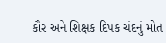કૌર અને શિક્ષક દિપક ચંદનું મોત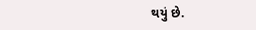થયું છે.